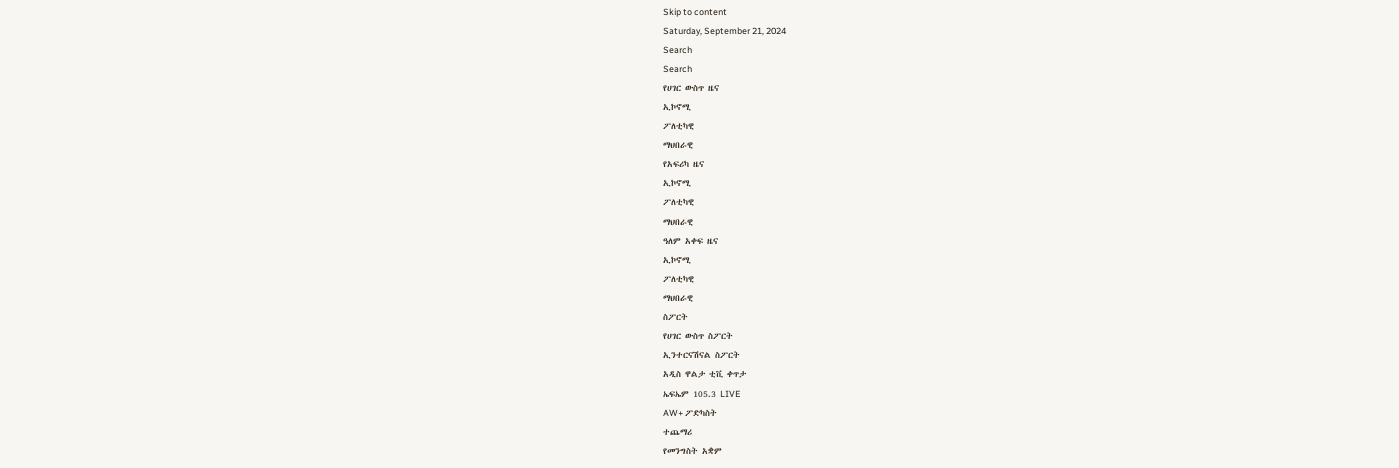Skip to content
Saturday, September 21, 2024
Search
Search
የሀገር ውስጥ ዜና
ኢኮኖሚ
ፖለቲካዊ
ማህበራዊ
የአፍሪካ ዜና
ኢኮኖሚ
ፖለቲካዊ
ማህበራዊ
ዓለም አቀፍ ዜና
ኢኮኖሚ
ፖለቲካዊ
ማህበራዊ
ስፖርት
የሀገር ውስጥ ስፖርት
ኢንተርናሽናል ስፖርት
አዲስ ዋልታ ቲቪ ቀጥታ
ኤፍኤም 105.3 LIVE
AW+ ፖድካስት
ተጨማሪ
የመንግስት አቋም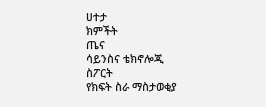ሀተታ
ክምችት
ጤና
ሳይንስና ቴክኖሎጂ
ስፖርት
የክፍት ስራ ማስታወቂያ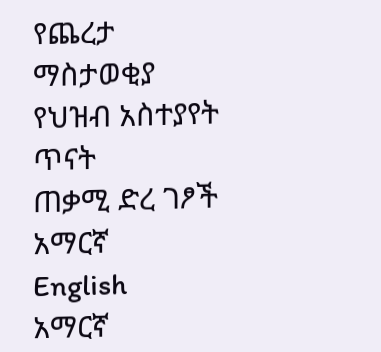የጨረታ ማስታወቂያ
የህዝብ አስተያየት ጥናት
ጠቃሚ ድረ ገፆች
አማርኛ
English
አማርኛ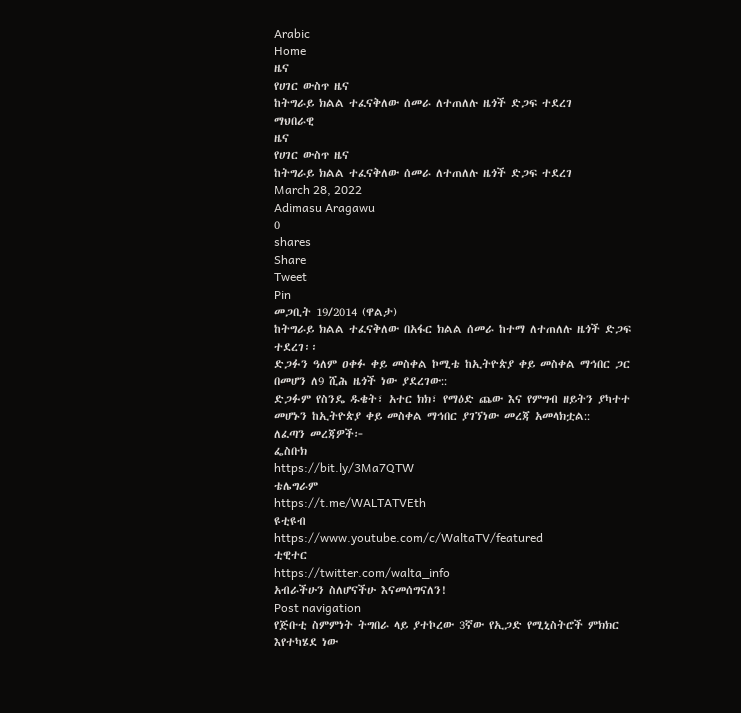Arabic
Home
ዜና
የሀገር ውስጥ ዜና
ከትግራይ ክልል ተፈናቅለው ሰመራ ለተጠለሉ ዜጎች ድጋፍ ተደረገ
ማህበራዊ
ዜና
የሀገር ውስጥ ዜና
ከትግራይ ክልል ተፈናቅለው ሰመራ ለተጠለሉ ዜጎች ድጋፍ ተደረገ
March 28, 2022
Adimasu Aragawu
0
shares
Share
Tweet
Pin
መጋቢት 19/2014 (ዋልታ)
ከትግራይ ክልል ተፈናቅለው በአፋር ክልል ሰመራ ከተማ ለተጠለሉ ዜጎች ድጋፍ ተደረገ፡፡
ድጋፉን ዓለም ዐቀፉ ቀይ መስቀል ኮሚቴ ከኢትዮጵያ ቀይ መስቀል ማኅበር ጋር በመሆን ለ9 ሺሕ ዜጎች ነው ያደረገው::
ድጋፉም የስንዴ ዱቄት፣ አተር ክክ፣ የማዕድ ጨው እና የምግብ ዘይትን ያካተተ መሆኑን ከኢትዮጵያ ቀይ መስቀል ማኅበር ያገኘነው መረጃ አመላክቷል::
ለፈጣን መረጃዎች፦
ፌስቡክ
https://bit.ly/3Ma7QTW
ቴሌግራም
https://t.me/WALTATVEth
ዩቲዩብ
https://www.youtube.com/c/WaltaTV/featured
ቲዊተር
https://twitter.com/walta_info
አብራችሁን ስለሆናችሁ እናመሰግናለን!
Post navigation
የጅቡቲ ስምምነት ትግበራ ላይ ያተኮረው 3ኛው የኢጋድ የሚኒስትሮች ምክክር እየተካሄደ ነው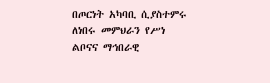በጦርነት አካባቢ ሲያስተምሩ ለነበሩ መምህራን የሥነ ልቦናና ማኅበራዊ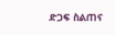ድጋፍ ስልጠና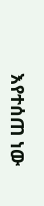እየተሰጠ ነው